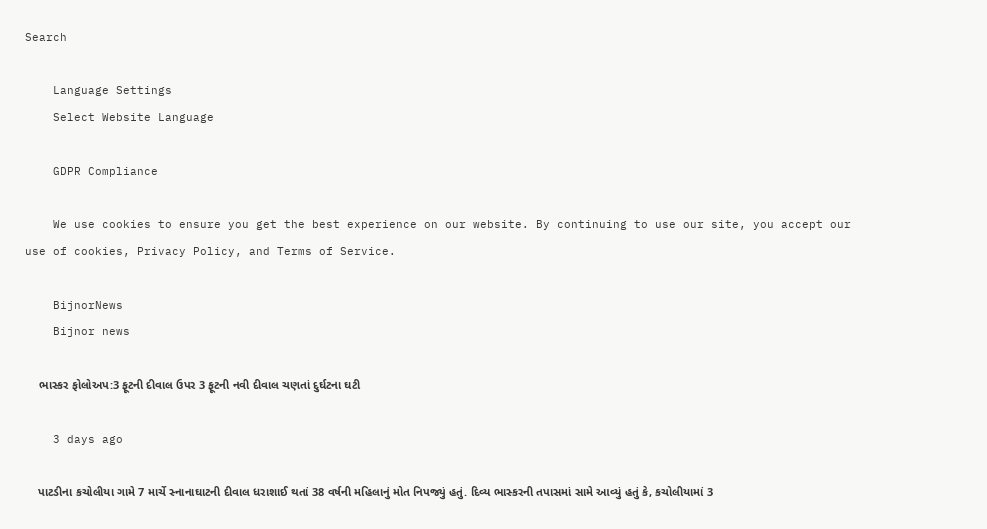Search

    Language Settings
    Select Website Language

    GDPR Compliance

    We use cookies to ensure you get the best experience on our website. By continuing to use our site, you accept our use of cookies, Privacy Policy, and Terms of Service.

    BijnorNews
    Bijnor news

    ભાસ્કર ફોલોઅપ:3 ફૂટની દીવાલ ઉપર 3 ફૂટની નવી દીવાલ ચણતાં દુર્ઘટના ઘટી

    3 days ago

    પાટડીના કચોલીયા ગામે 7 માર્ચે સ્નાનાઘાટની દીવાલ ધરાશાઈ થતાં 38 વર્ષની મહિલાનું મોત નિપજ્યું હતું. દિવ્ય ભાસ્કરની તપાસમાં સામે આવ્યું હતું કે, કચોલીયામાં 3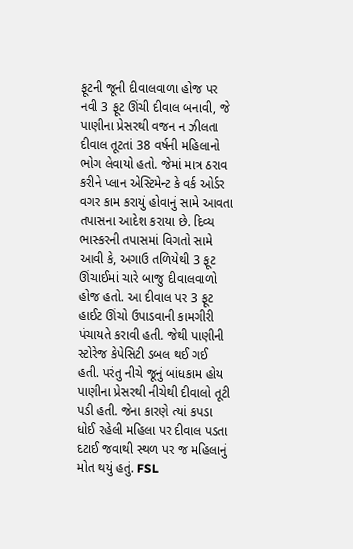ફૂટની જૂની દીવાલવાળા હોજ પર નવી 3 ફૂટ ઊંચી દીવાલ બનાવી, જે પાણીના પ્રેસરથી વજન ન ઝીલતા દીવાલ તૂટતાં 38 વર્ષની મહિલાનો ભોગ લેવાયો હતો. જેમાં માત્ર ઠરાવ કરીને પ્લાન એસ્ટિમેન્ટ કે વર્ક ઓર્ડર વગર કામ કરાયું હોવાનું સામે આવતા તપાસના આદેશ કરાયા છે. દિવ્ય ભાસ્કરની તપાસમાં વિગતો સામે આવી કે, અગાઉ તળિયેથી 3 ફૂટ ઊંચાઈમાં ચારે બાજુ દીવાલવાળો હોજ હતો. આ દીવાલ પર 3 ફૂટ હાઈટ ઊંચો ઉપાડવાની કામગીરી પંચાયતે કરાવી હતી. જેથી પાણીની સ્ટોરેજ કેપેસિટી ડબલ થઈ ગઈ હતી. પરંતુ નીચે જૂનું બાંધકામ હોય પાણીના પ્રેસરથી નીચેથી દીવાલો તૂટી પડી હતી. જેના કારણે ત્યાં કપડા ધોઈ રહેલી મહિલા પર દીવાલ પડતા દટાઈ જવાથી સ્થળ પર જ મહિલાનું મોત થયું હતું. FSL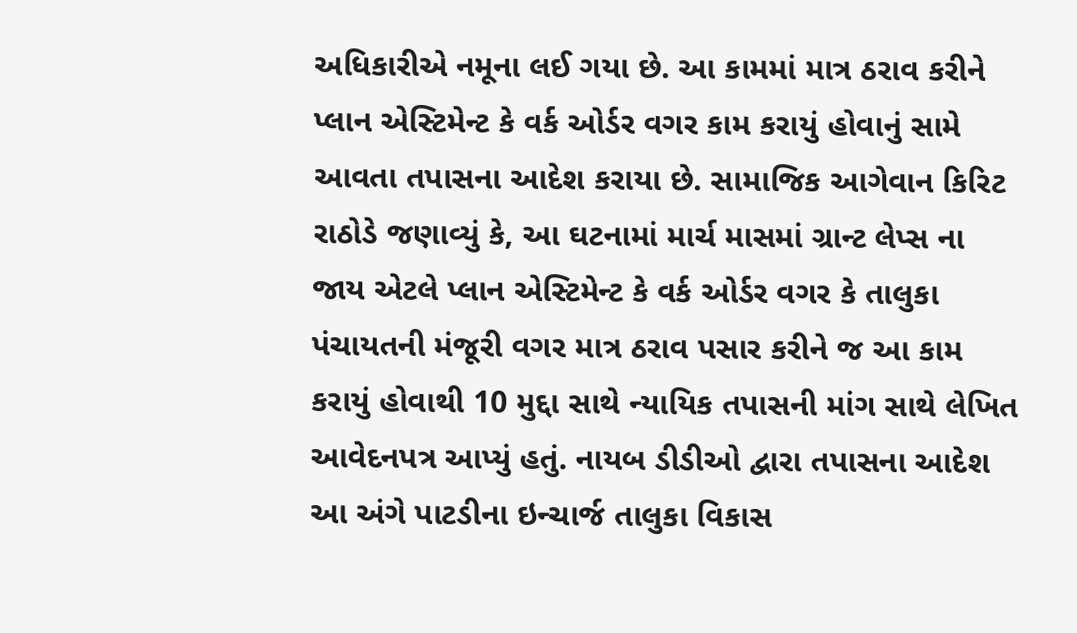અધિકારીએ નમૂના લઈ ગયા છે. આ કામમાં માત્ર ઠરાવ કરીને પ્લાન એસ્ટિમેન્ટ કે વર્ક ઓર્ડર વગર કામ કરાયું હોવાનું સામે આવતા તપાસના આદેશ કરાયા છે. સામાજિક આગેવાન કિરિટ રાઠોડે જણાવ્યું કે, આ ઘટનામાં માર્ચ માસમાં ગ્રાન્ટ લેપ્સ ના જાય એટલે પ્લાન એસ્ટિમેન્ટ કે વર્ક ઓર્ડર વગર કે તાલુકા પંચાયતની મંજૂરી વગર માત્ર ઠરાવ પસાર કરીને જ આ કામ કરાયું હોવાથી 10 મુદ્દા સાથે ન્યાયિક તપાસની માંગ સાથે લેખિત આવેદનપત્ર આપ્યું હતું. નાયબ ડીડીઓ દ્વારા તપાસના આદેશ આ અંગે પાટડીના ઇન્ચાર્જ તાલુકા વિકાસ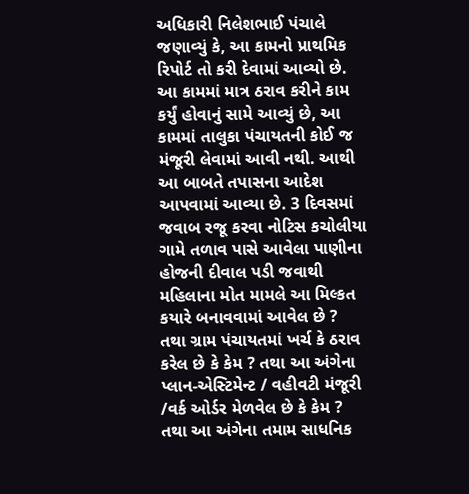અધિકારી નિલેશભાઈ પંચાલે જણાવ્યું કે, આ કામનો પ્રાથમિક રિપોર્ટ તો કરી દેવામાં આવ્યો છે. આ કામમાં માત્ર ઠરાવ કરીને કામ કર્યું હોવાનું સામે આવ્યું છે, આ કામમાં તાલુકા પંચાયતની કોઈ જ મંજૂરી લેવામાં આવી નથી. આથી આ બાબતે તપાસના આદેશ આપવામાં આવ્યા છે. 3 દિવસમાં જવાબ રજૂ કરવા નોટિસ કચોલીયા ગામે તળાવ પાસે આવેલા પાણીના હોજની દીવાલ પડી જવાથી મહિલાના મોત મામલે આ મિલ્કત કયારે બનાવવામાં આવેલ છે ? તથા ગ્રામ પંચાયતમાં ખર્ચ કે ઠરાવ કરેલ છે કે કેમ ? તથા આ અંગેના પ્લાન-એસ્ટિમેન્ટ / વહીવટી મંજૂરી /વર્ક ઓર્ડર મેળવેલ છે કે કેમ ? તથા આ અંગેના તમામ સાધનિક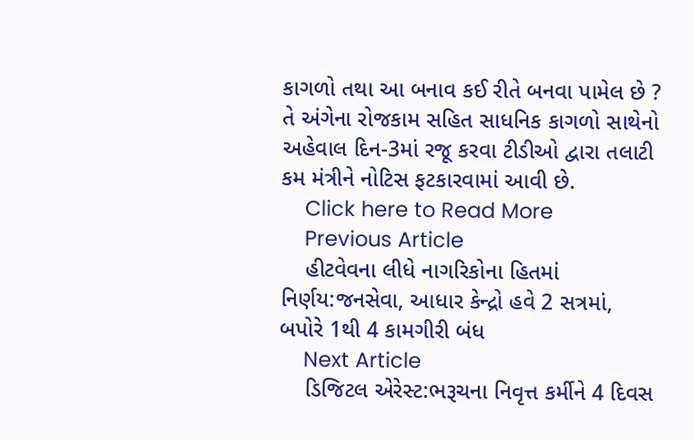કાગળો તથા આ બનાવ કઈ રીતે બનવા પામેલ છે ? તે અંગેના રોજકામ સહિત સાધનિક કાગળો સાથેનો અહેવાલ દિન-3માં રજૂ કરવા ટીડીઓ દ્વારા તલાટી કમ મંત્રીને નોટિસ ફટકારવામાં આવી છે.
    Click here to Read More
    Previous Article
    હીટવેવના લીધે નાગરિકોના હિતમાં નિર્ણય:જનસેવા, આધાર કેન્દ્રો હવે 2 સત્રમાં, બપોરે 1થી 4 કામગીરી બંધ
    Next Article
    ડિજિટલ એરેસ્ટ:ભરૂચના નિવૃત્ત કર્મીને 4 દિવસ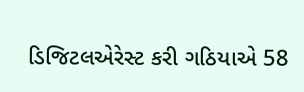ડિજિટલએરેસ્ટ કરી ગઠિયાએ 58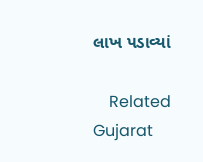લાખ પડાવ્યાં

    Related Gujarat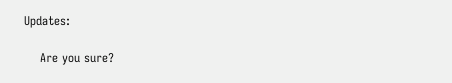Updates:

    Are you sure?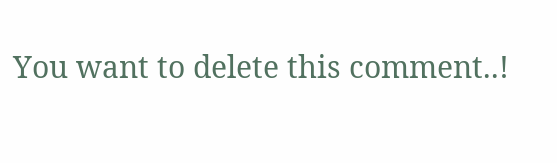You want to delete this comment..!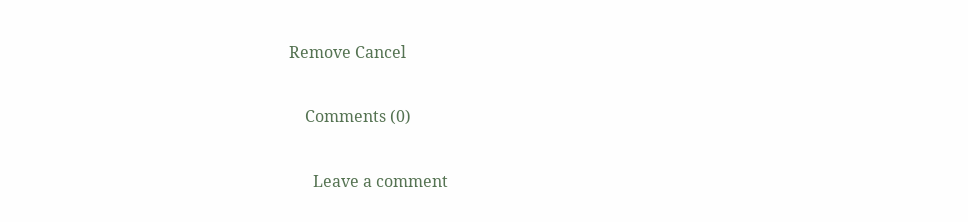Remove Cancel

    Comments (0)

      Leave a comment